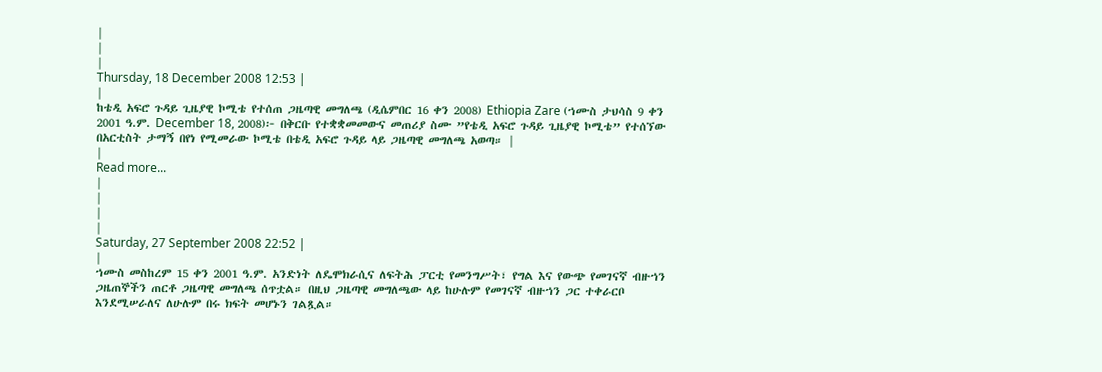|
|
|
Thursday, 18 December 2008 12:53 |
|
ከቴዲ አፍሮ ጉዳይ ጊዜያዊ ኮሚቴ የተሰጠ ጋዜጣዊ መግለጫ (ዲሴምበር 16 ቀን 2008) Ethiopia Zare (ኀሙስ ታህሳስ 9 ቀን 2001 ዓ.ም. December 18, 2008)፦ በቅርቡ የተቋቋመመውና መጠሪያ ስሙ ”የቴዲ አፍሮ ጉዳይ ጊዜያዊ ኮሚቴ” የተሰኘው በአርቲስት ታማኝ በየነ የሚመራው ኮሚቴ በቴዲ አፍሮ ጉዳይ ላይ ጋዜጣዊ መግለጫ አወጣ። |
|
Read more...
|
|
|
|
Saturday, 27 September 2008 22:52 |
|
ኀሙስ መስከረም 15 ቀን 2001 ዓ.ም. አንድነት ለዴሞክራሲና ለፍትሕ ፓርቲ የመንግሥት፣ የግል እና የውጭ የመገናኛ ብዙኀን ጋዜጠኞችን ጠርቶ ጋዜጣዊ መግለጫ ሰጥቷል። በዚህ ጋዜጣዊ መግለጫው ላይ ከሁሉም የመገናኛ ብዙኀን ጋር ተቀራርቦ እንደሚሠራለና ለሁሉም በሩ ክፍት መሆኑን ገልጿል።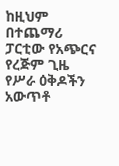ከዚህም በተጨማሪ ፓርቲው የአጭርና የረጅም ጊዜ የሥራ ዕቅዶችን አውጥቶ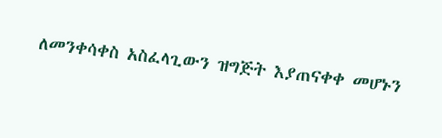ለመንቀሳቀስ አስፈላጊውን ዝግጅት እያጠናቀቀ መሆኑን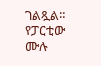ገልጿል። የፓርቲው ሙሉ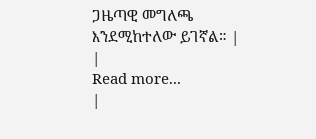ጋዜጣዊ መግለጫ እንደሚከተለው ይገኛል። |
|
Read more...
|